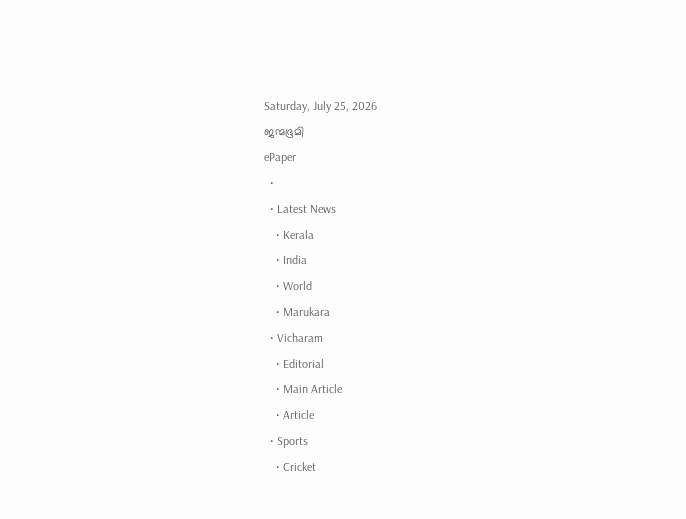Saturday, July 25, 2026
ജന്മഭൂമി
ePaper
  •
  • Latest News
    • Kerala
    • India
    • World
    • Marukara
  • Vicharam
    • Editorial
    • Main Article
    • Article
  • Sports
    • Cricket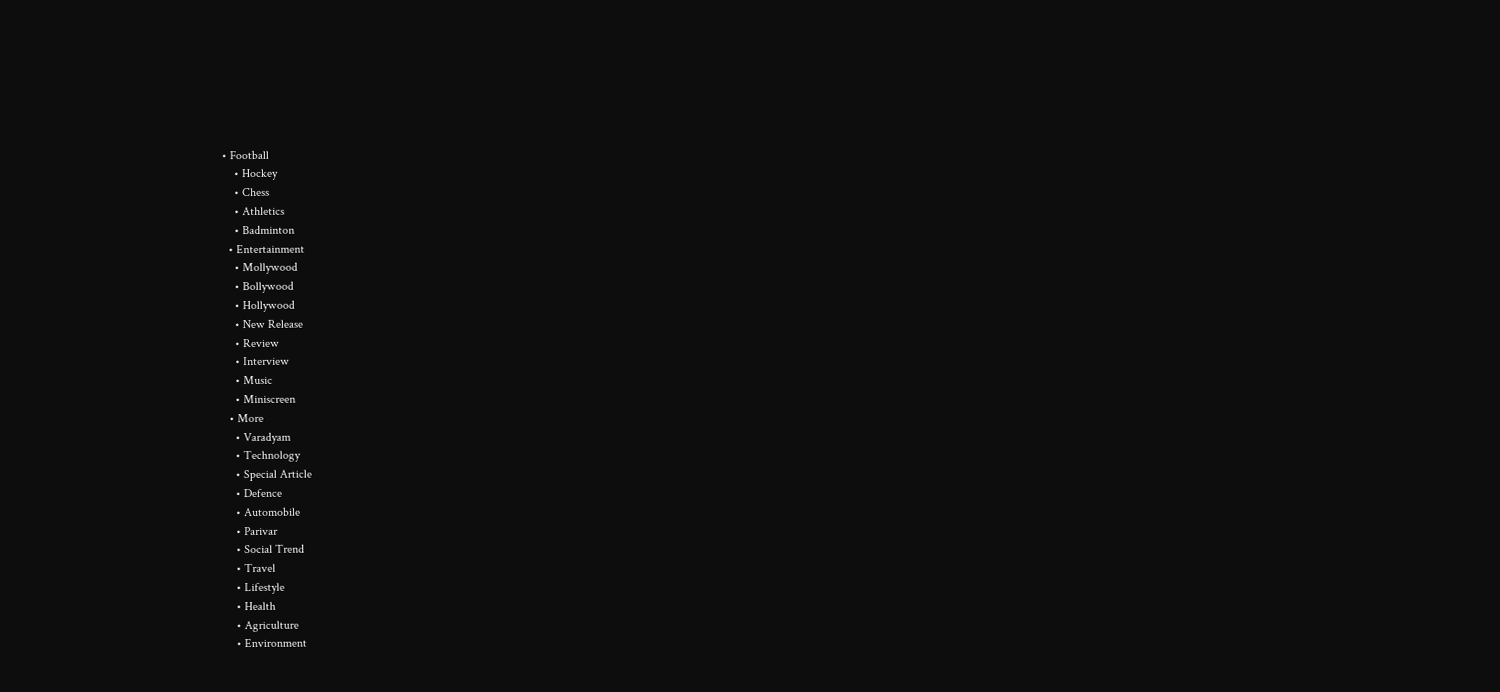• Football
    • Hockey
    • Chess
    • Athletics
    • Badminton
  • Entertainment
    • Mollywood
    • Bollywood
    • Hollywood
    • New Release
    • Review
    • Interview
    • Music
    • Miniscreen
  • More
    • Varadyam
    • Technology
    • Special Article
    • Defence
    • Automobile
    • Parivar
    • Social Trend
    • Travel
    • Lifestyle
    • Health
    • Agriculture
    • Environment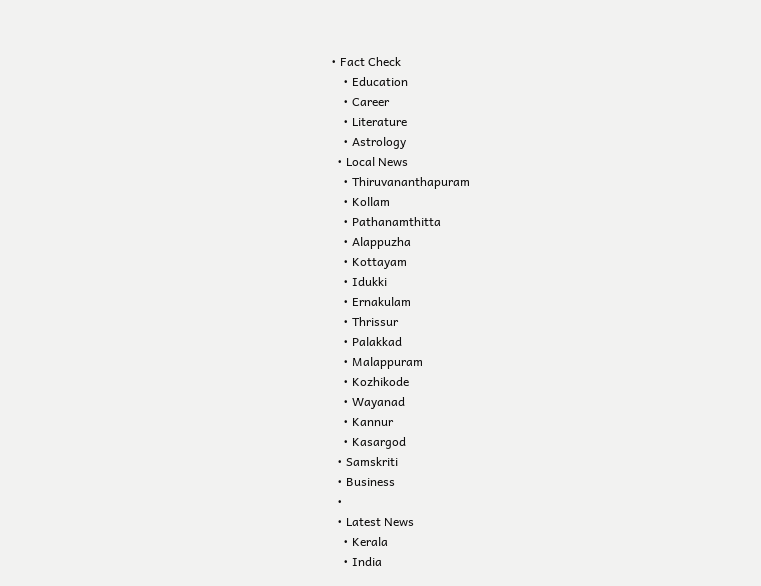• Fact Check
    • Education
    • Career
    • Literature
    • Astrology
  • Local News
    • Thiruvananthapuram
    • Kollam
    • Pathanamthitta
    • Alappuzha
    • Kottayam
    • Idukki
    • Ernakulam
    • Thrissur
    • Palakkad
    • Malappuram
    • Kozhikode
    • Wayanad
    • Kannur
    • Kasargod
  • Samskriti
  • Business
  •
  • Latest News
    • Kerala
    • India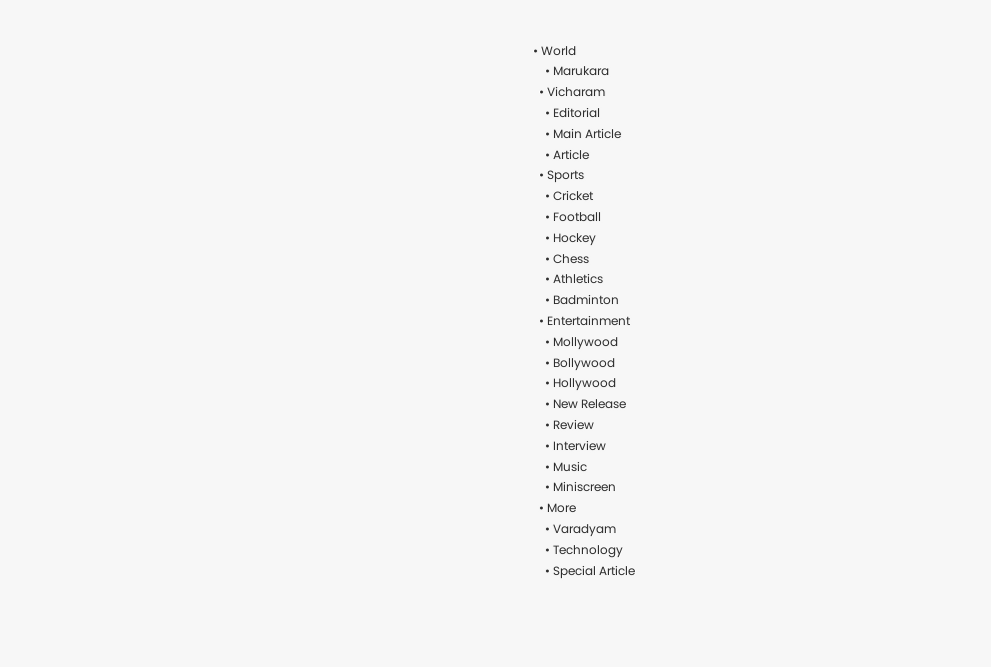• World
    • Marukara
  • Vicharam
    • Editorial
    • Main Article
    • Article
  • Sports
    • Cricket
    • Football
    • Hockey
    • Chess
    • Athletics
    • Badminton
  • Entertainment
    • Mollywood
    • Bollywood
    • Hollywood
    • New Release
    • Review
    • Interview
    • Music
    • Miniscreen
  • More
    • Varadyam
    • Technology
    • Special Article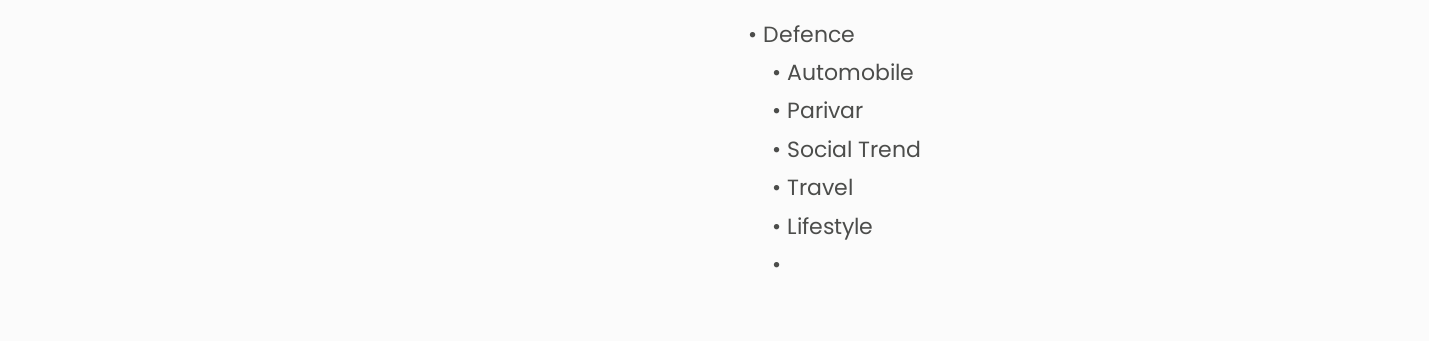• Defence
    • Automobile
    • Parivar
    • Social Trend
    • Travel
    • Lifestyle
    •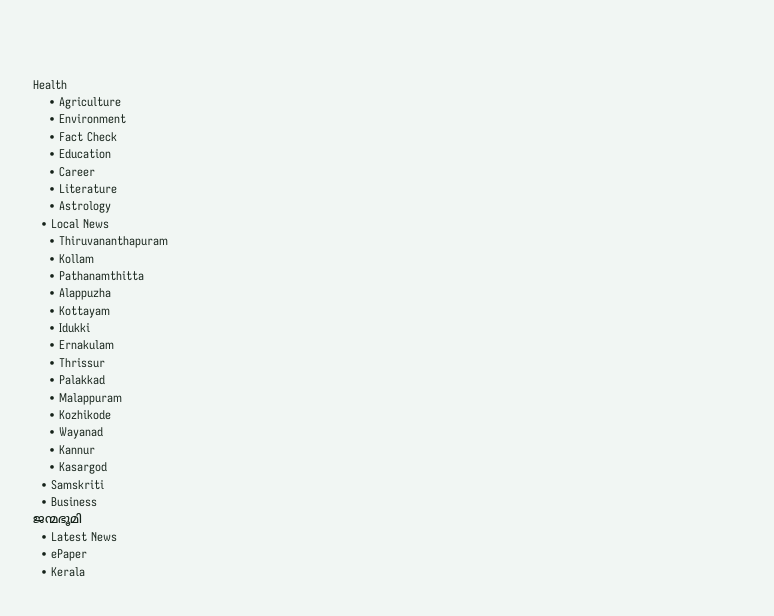Health
    • Agriculture
    • Environment
    • Fact Check
    • Education
    • Career
    • Literature
    • Astrology
  • Local News
    • Thiruvananthapuram
    • Kollam
    • Pathanamthitta
    • Alappuzha
    • Kottayam
    • Idukki
    • Ernakulam
    • Thrissur
    • Palakkad
    • Malappuram
    • Kozhikode
    • Wayanad
    • Kannur
    • Kasargod
  • Samskriti
  • Business
ജന്മഭൂമി
  • Latest News
  • ePaper
  • Kerala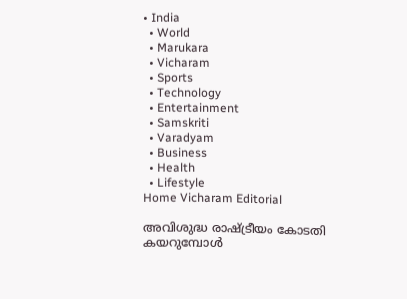• India
  • World
  • Marukara
  • Vicharam
  • Sports
  • Technology
  • Entertainment
  • Samskriti
  • Varadyam
  • Business
  • Health
  • Lifestyle
Home Vicharam Editorial

അവിശുദ്ധ രാഷ്‌ട്രീയം കോടതി കയറുമ്പോള്‍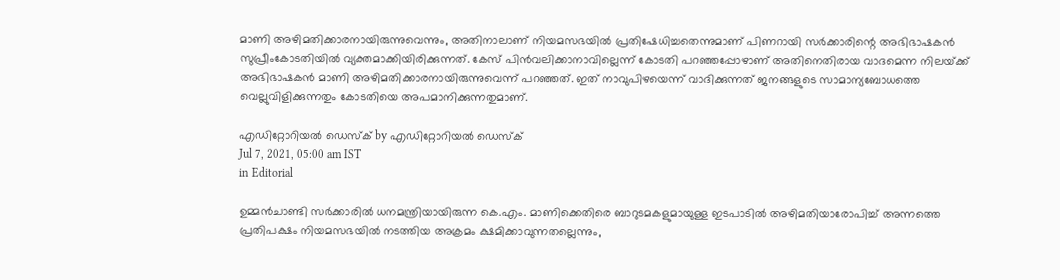മാണി അഴിമതിക്കാരനായിരുന്നുവെന്നും, അതിനാലാണ് നിയമസഭയില്‍ പ്രതിഷേധിച്ചതെന്നുമാണ് പിണറായി സര്‍ക്കാരിന്റെ അഭിഭാഷകന്‍ സുപ്രീംകോടതിയില്‍ വ്യക്തമാക്കിയിരിക്കുന്നത്. കേസ് പിന്‍വലിക്കാനാവില്ലെന്ന് കോടതി പറഞ്ഞപ്പോഴാണ് അതിനെതിരായ വാദമെന്ന നിലയ്‌ക്ക് അഭിഭാഷകന്‍ മാണി അഴിമതിക്കാരനായിരുന്നുവെന്ന് പറഞ്ഞത്. ഇത് നാവുപിഴയെന്ന് വാദിക്കുന്നത് ജനങ്ങളുടെ സാമാന്യബോധത്തെ വെല്ലുവിളിക്കുന്നതും കോടതിയെ അപമാനിക്കുന്നതുമാണ്.

എഡിറ്റോറിയൽ ഡെസ്ക് by എഡിറ്റോറിയൽ ഡെസ്ക്
Jul 7, 2021, 05:00 am IST
in Editorial

ഉമ്മന്‍ചാണ്ടി സര്‍ക്കാരില്‍ ധനമന്ത്രിയായിരുന്ന കെ.എം. മാണിക്കെതിരെ ബാറുടമകളുമായുള്ള ഇടപാടില്‍ അഴിമതിയാരോപിച്ച് അന്നത്തെ പ്രതിപക്ഷം നിയമസഭയില്‍ നടത്തിയ അക്രമം ക്ഷമിക്കാവുന്നതല്ലെന്നും,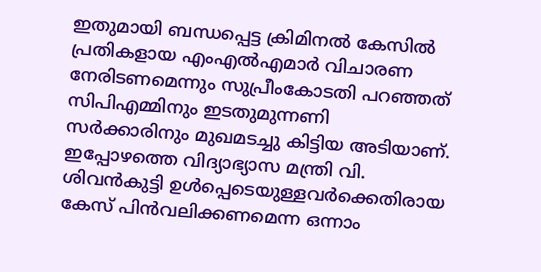ഇതുമായി ബന്ധപ്പെട്ട ക്രിമിനല്‍ കേസില്‍ പ്രതികളായ എംഎല്‍എമാര്‍ വിചാരണ നേരിടണമെന്നും സുപ്രീംകോടതി പറഞ്ഞത് സിപിഎമ്മിനും ഇടതുമുന്നണി സര്‍ക്കാരിനും മുഖമടച്ചു കിട്ടിയ അടിയാണ്. ഇപ്പോഴത്തെ വിദ്യാഭ്യാസ മന്ത്രി വി. ശിവന്‍കുട്ടി ഉള്‍പ്പെടെയുള്ളവര്‍ക്കെതിരായ കേസ് പിന്‍വലിക്കണമെന്ന ഒന്നാം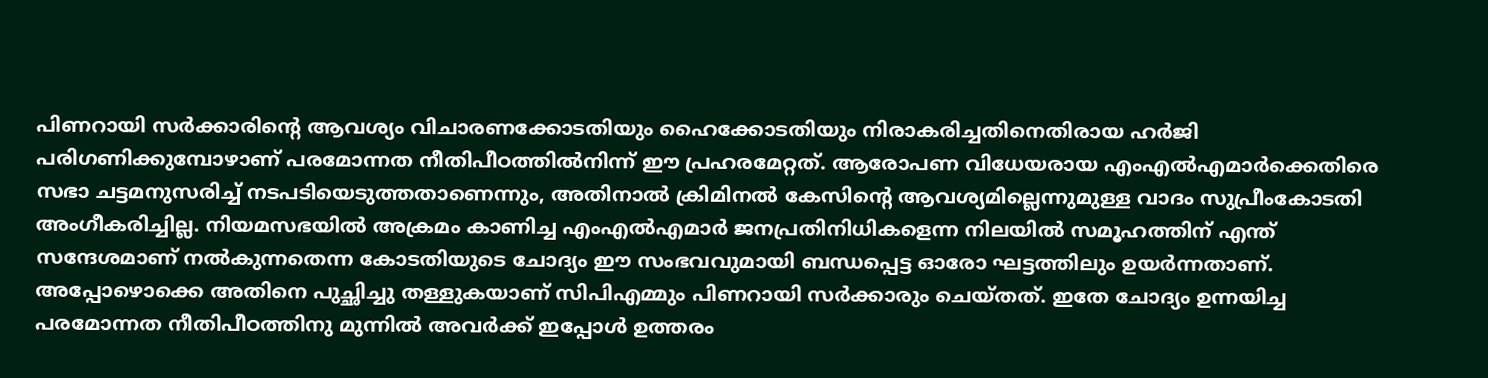പിണറായി സര്‍ക്കാരിന്റെ ആവശ്യം വിചാരണക്കോടതിയും ഹൈക്കോടതിയും നിരാകരിച്ചതിനെതിരായ ഹര്‍ജി പരിഗണിക്കുമ്പോഴാണ് പരമോന്നത നീതിപീഠത്തില്‍നിന്ന് ഈ പ്രഹരമേറ്റത്. ആരോപണ വിധേയരായ എംഎല്‍എമാര്‍ക്കെതിരെ സഭാ ചട്ടമനുസരിച്ച് നടപടിയെടുത്തതാണെന്നും, അതിനാല്‍ ക്രിമിനല്‍ കേസിന്റെ ആവശ്യമില്ലെന്നുമുള്ള വാദം സുപ്രീംകോടതി അംഗീകരിച്ചില്ല. നിയമസഭയില്‍ അക്രമം കാണിച്ച എംഎല്‍എമാര്‍ ജനപ്രതിനിധികളെന്ന നിലയില്‍ സമൂഹത്തിന് എന്ത് സന്ദേശമാണ് നല്‍കുന്നതെന്ന കോടതിയുടെ ചോദ്യം ഈ സംഭവവുമായി ബന്ധപ്പെട്ട ഓരോ ഘട്ടത്തിലും ഉയര്‍ന്നതാണ്. അപ്പോഴൊക്കെ അതിനെ പുച്ഛിച്ചു തള്ളുകയാണ് സിപിഎമ്മും പിണറായി സര്‍ക്കാരും ചെയ്തത്. ഇതേ ചോദ്യം ഉന്നയിച്ച പരമോന്നത നീതിപീഠത്തിനു മുന്നില്‍ അവര്‍ക്ക് ഇപ്പോള്‍ ഉത്തരം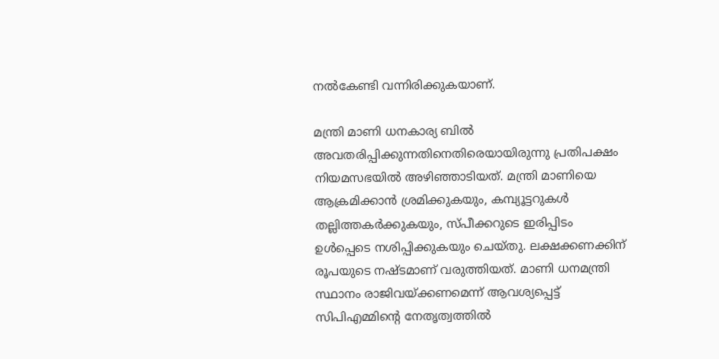നല്‍കേണ്ടി വന്നിരിക്കുകയാണ്.

മന്ത്രി മാണി ധനകാര്യ ബില്‍ അവതരിപ്പിക്കുന്നതിനെതിരെയായിരുന്നു പ്രതിപക്ഷം നിയമസഭയില്‍ അഴിഞ്ഞാടിയത്. മന്ത്രി മാണിയെ ആക്രമിക്കാന്‍ ശ്രമിക്കുകയും, കമ്പ്യൂട്ടറുകള്‍ തല്ലിത്തകര്‍ക്കുകയും, സ്പീക്കറുടെ ഇരിപ്പിടം ഉള്‍പ്പെടെ നശിപ്പിക്കുകയും ചെയ്തു. ലക്ഷക്കണക്കിന് രൂപയുടെ നഷ്ടമാണ് വരുത്തിയത്. മാണി ധനമന്ത്രി സ്ഥാനം രാജിവയ്‌ക്കണമെന്ന് ആവശ്യപ്പെട്ട് സിപിഎമ്മിന്റെ നേതൃത്വത്തില്‍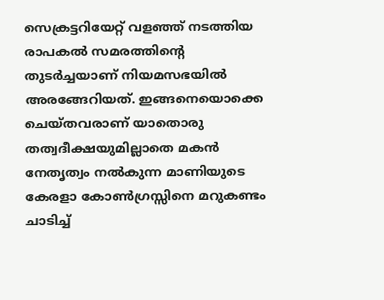സെക്രട്ടറിയേറ്റ് വളഞ്ഞ് നടത്തിയ രാപകല്‍ സമരത്തിന്റെ തുടര്‍ച്ചയാണ് നിയമസഭയില്‍ അരങ്ങേറിയത്. ഇങ്ങനെയൊക്കെ ചെയ്തവരാണ് യാതൊരു തത്വദീക്ഷയുമില്ലാതെ മകന്‍ നേതൃത്വം നല്‍കുന്ന മാണിയുടെ കേരളാ കോണ്‍ഗ്രസ്സിനെ മറുകണ്ടം ചാടിച്ച്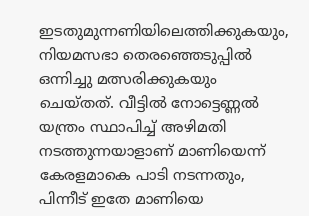ഇടതുമുന്നണിയിലെത്തിക്കുകയും, നിയമസഭാ തെരഞ്ഞെടുപ്പില്‍ ഒന്നിച്ചു മത്സരിക്കുകയും ചെയ്തത്. വീട്ടില്‍ നോട്ടെണ്ണല്‍ യന്ത്രം സ്ഥാപിച്ച് അഴിമതി നടത്തുന്നയാളാണ് മാണിയെന്ന് കേരളമാകെ പാടി നടന്നതും, പിന്നീട് ഇതേ മാണിയെ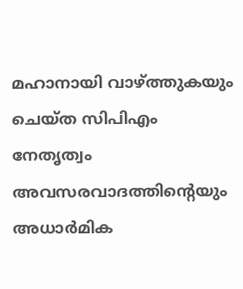മഹാനായി വാഴ്‌ത്തുകയും ചെയ്ത സിപിഎം നേതൃത്വം അവസരവാദത്തിന്റെയും അധാര്‍മിക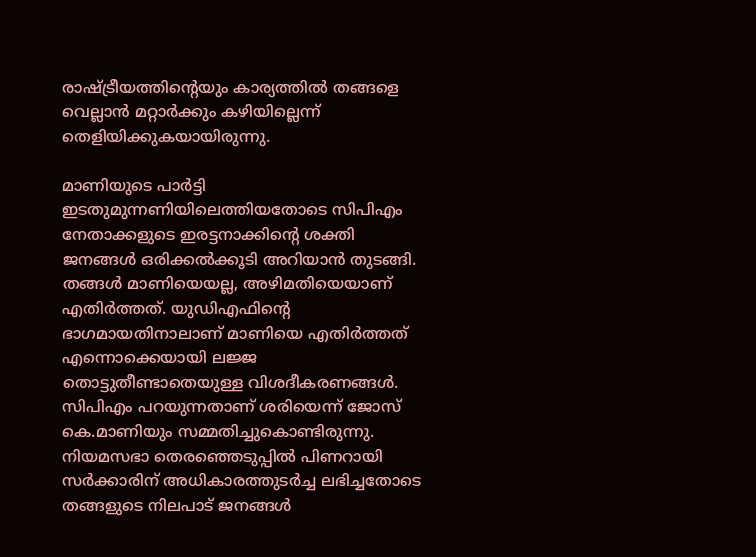രാഷ്‌ട്രീയത്തിന്റെയും കാര്യത്തില്‍ തങ്ങളെ വെല്ലാന്‍ മറ്റാര്‍ക്കും കഴിയില്ലെന്ന് തെളിയിക്കുകയായിരുന്നു.

മാണിയുടെ പാര്‍ട്ടി ഇടതുമുന്നണിയിലെത്തിയതോടെ സിപിഎം നേതാക്കളുടെ ഇരട്ടനാക്കിന്റെ ശക്തി ജനങ്ങള്‍ ഒരിക്കല്‍ക്കൂടി അറിയാന്‍ തുടങ്ങി. തങ്ങള്‍ മാണിയെയല്ല, അഴിമതിയെയാണ് എതിര്‍ത്തത്. യുഡിഎഫിന്റെ ഭാഗമായതിനാലാണ് മാണിയെ എതിര്‍ത്തത് എന്നൊക്കെയായി ലജ്ജ തൊട്ടുതീണ്ടാതെയുള്ള വിശദീകരണങ്ങള്‍. സിപിഎം പറയുന്നതാണ് ശരിയെന്ന് ജോസ് കെ.മാണിയും സമ്മതിച്ചുകൊണ്ടിരുന്നു. നിയമസഭാ തെരഞ്ഞെടുപ്പില്‍ പിണറായി സര്‍ക്കാരിന് അധികാരത്തുടര്‍ച്ച ലഭിച്ചതോടെ തങ്ങളുടെ നിലപാട് ജനങ്ങള്‍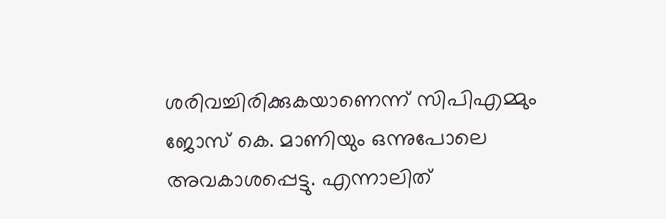ശരിവച്ചിരിക്കുകയാണെന്ന് സിപിഎമ്മും ജോസ് കെ. മാണിയും ഒന്നുപോലെ അവകാശപ്പെട്ടു. എന്നാലിത്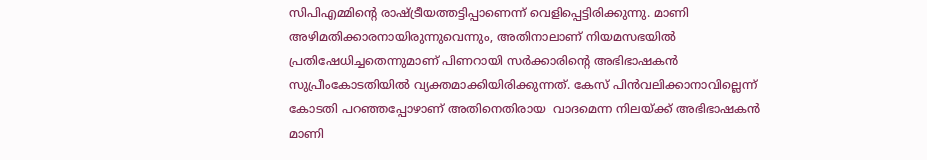സിപിഎമ്മിന്റെ രാഷ്‌ട്രീയത്തട്ടിപ്പാണെന്ന് വെളിപ്പെട്ടിരിക്കുന്നു. മാണി അഴിമതിക്കാരനായിരുന്നുവെന്നും, അതിനാലാണ് നിയമസഭയില്‍ പ്രതിഷേധിച്ചതെന്നുമാണ് പിണറായി സര്‍ക്കാരിന്റെ അഭിഭാഷകന്‍ സുപ്രീംകോടതിയില്‍ വ്യക്തമാക്കിയിരിക്കുന്നത്. കേസ് പിന്‍വലിക്കാനാവില്ലെന്ന് കോടതി പറഞ്ഞപ്പോഴാണ് അതിനെതിരായ  വാദമെന്ന നിലയ്‌ക്ക് അഭിഭാഷകന്‍ മാണി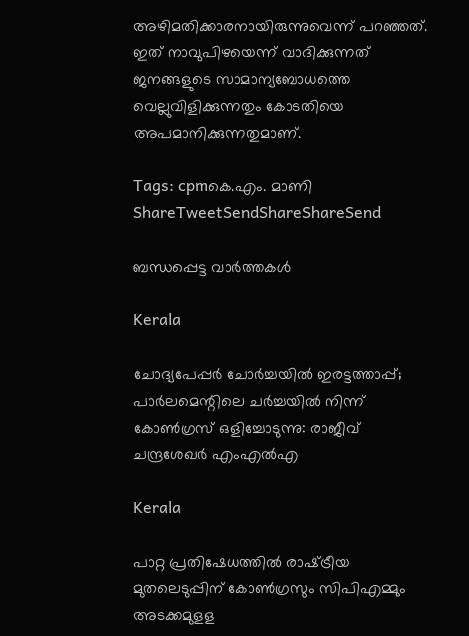അഴിമതിക്കാരനായിരുന്നുവെന്ന് പറഞ്ഞത്.  ഇത് നാവുപിഴയെന്ന് വാദിക്കുന്നത് ജനങ്ങളുടെ സാമാന്യബോധത്തെ വെല്ലുവിളിക്കുന്നതും കോടതിയെ അപമാനിക്കുന്നതുമാണ്.

Tags: cpmകെ.എം. മാണി
ShareTweetSendShareShareSend

ബന്ധപ്പെട്ട വാര്‍ത്തകള്‍

Kerala

ചോദ്യപേപ്പര്‍ ചോര്‍ച്ചയില്‍ ഇരട്ടത്താപ്പ്; പാര്‍ലമെന്റിലെ ചര്‍ച്ചയില്‍ നിന്ന് കോണ്‍ഗ്രസ് ഒളിച്ചോടുന്നു: രാജീവ് ചന്ദ്രശേഖര്‍ എംഎല്‍എ

Kerala

പാറ്റ പ്രതിഷേധത്തില്‍ രാഷ്‌ട്രീയ മുതലെടുപ്പിന് കോണ്‍ഗ്രസും സിപിഎമ്മും അടക്കമുളള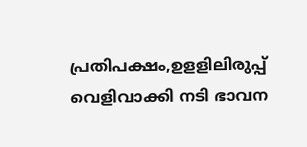പ്രതിപക്ഷം,ഉളളിലിരുപ്പ് വെളിവാക്കി നടി ഭാവന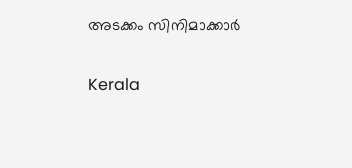അടക്കം സിനിമാക്കാര്‍

Kerala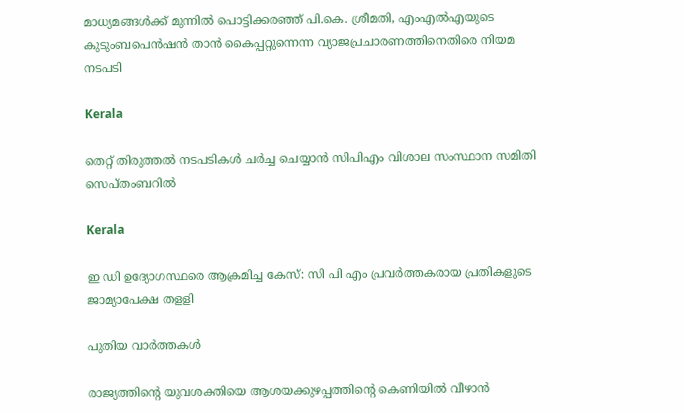മാധ്യമങ്ങൾക്ക് മുന്നിൽ പൊട്ടിക്കരഞ്ഞ് പി.കെ. ശ്രീമതി, എംഎൽഎയുടെ കുടുംബപെൻഷൻ താൻ കൈപ്പറ്റുന്നെന്ന വ്യാജപ്രചാരണത്തിനെതിരെ നിയമ നടപടി

Kerala

തെറ്റ് തിരുത്തല്‍ നടപടികള്‍ ചര്‍ച്ച ചെയ്യാന്‍ സിപിഎം വിശാല സംസ്ഥാന സമിതി സെപ്തംബറില്‍

Kerala

ഇ ഡി ഉദ്യോഗസ്ഥരെ ആക്രമിച്ച കേസ്: സി പി എം പ്രവര്‍ത്തകരായ പ്രതികളുടെ ജാമ്യാപേക്ഷ തളളി

പുതിയ വാര്‍ത്തകള്‍

രാജ്യത്തിന്റെ യുവശക്തിയെ ആശയക്കുഴപ്പത്തിന്റെ കെണിയിൽ വീഴാൻ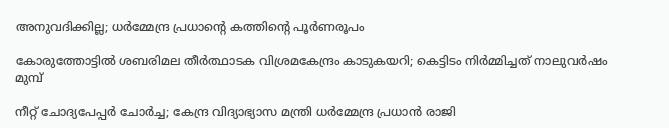അനുവദിക്കില്ല; ധർമ്മേന്ദ്ര പ്രധാന്റെ കത്തിന്റെ പൂർണരൂപം

കോരുത്തോട്ടില്‍ ശബരിമല തീര്‍ത്ഥാടക വിശ്രമകേന്ദ്രം കാടുകയറി; കെട്ടിടം നിര്‍മ്മിച്ചത് നാലുവര്‍ഷം മുമ്പ്

നീറ്റ് ചോദ്യപേപ്പർ ചോർച്ച; കേന്ദ്ര വിദ്യാഭ്യാസ മന്ത്രി ധർമ്മേന്ദ്ര പ്രധാൻ രാജി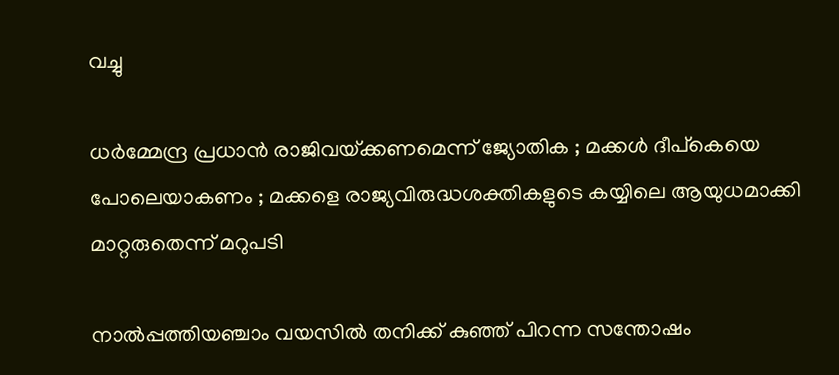വച്ചു

ധർമ്മേന്ദ്ര പ്രധാൻ രാജിവയ്‌ക്കണമെന്ന് ജ്യോതിക ; മക്കൾ ദീപ്കെയെ പോലെയാകണം ; മക്കളെ രാജ്യവിരുദ്ധശക്തികളുടെ കയ്യിലെ ആയുധമാക്കി മാറ്റരുതെന്ന് മറുപടി

നാൽപ്പത്തിയഞ്ചാം വയസിൽ തനിക്ക് കുഞ്ഞ് പിറന്ന സന്തോഷം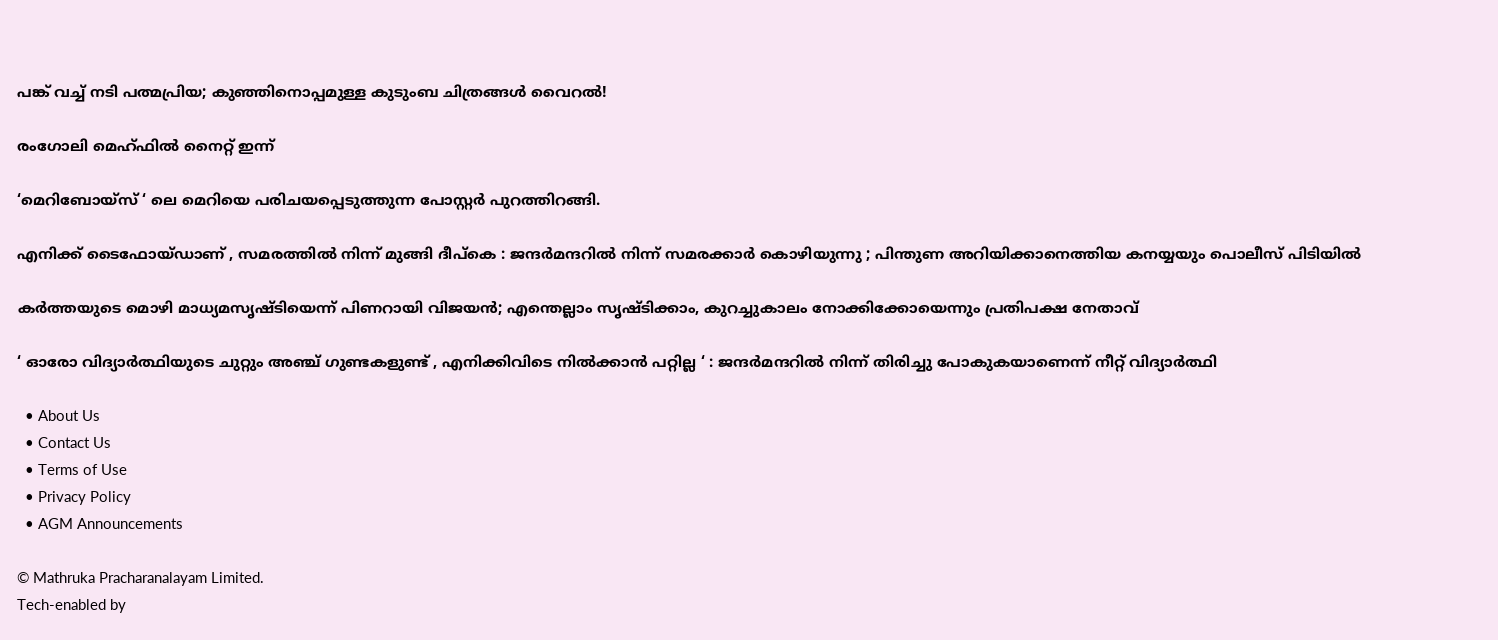പങ്ക് വച്ച് നടി പത്മപ്രിയ; കുഞ്ഞിനൊപ്പമുള്ള കുടുംബ ചിത്രങ്ങൾ വൈറൽ!

രംഗോലി മെഹ്ഫിൽ നൈറ്റ് ഇന്ന്

‘മെറിബോയ്സ് ‘ ലെ മെറിയെ പരിചയപ്പെടുത്തുന്ന പോസ്റ്റർ പുറത്തിറങ്ങി.

എനിക്ക് ടൈഫോയ്ഡാണ് , സമരത്തിൽ നിന്ന് മുങ്ങി ദീപ്കെ : ജന്ദർമന്ദറിൽ നിന്ന് സമരക്കാർ കൊഴിയുന്നു ; പിന്തുണ അറിയിക്കാനെത്തിയ കനയ്യയും പൊലീസ് പിടിയിൽ

കർത്തയുടെ മൊഴി മാധ്യമസൃഷ്ടിയെന്ന് പിണറായി വിജയൻ; എന്തെല്ലാം സൃഷ്ടിക്കാം, കുറച്ചുകാലം നോക്കിക്കോയെന്നും പ്രതിപക്ഷ നേതാവ്

‘ ഓരോ വിദ്യാർത്ഥിയുടെ ചുറ്റും അഞ്ച് ഗുണ്ടകളുണ്ട് , എനിക്കിവിടെ നിൽക്കാൻ പറ്റില്ല ‘ : ജന്ദർമന്ദറിൽ നിന്ന് തിരിച്ചു പോകുകയാണെന്ന് നീറ്റ് വിദ്യാർത്ഥി

  • About Us
  • Contact Us
  • Terms of Use
  • Privacy Policy
  • AGM Announcements

© Mathruka Pracharanalayam Limited.
Tech-enabled by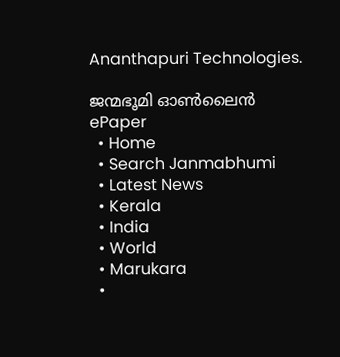Ananthapuri Technologies.

ജന്മഭൂമി ഓണ്‍ലൈന്‍
ePaper
  • Home
  • Search Janmabhumi
  • Latest News
  • Kerala
  • India
  • World
  • Marukara
  •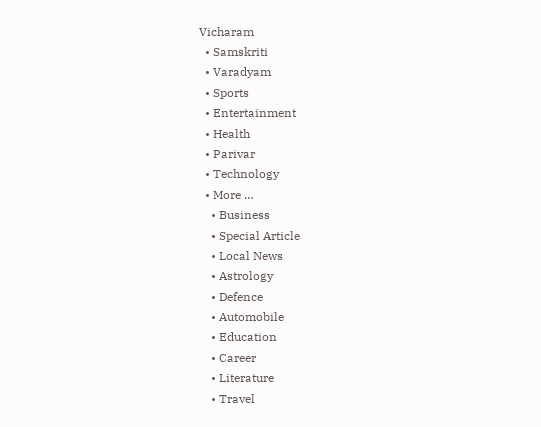Vicharam
  • Samskriti
  • Varadyam
  • Sports
  • Entertainment
  • Health
  • Parivar
  • Technology
  • More …
    • Business
    • Special Article
    • Local News
    • Astrology
    • Defence
    • Automobile
    • Education
    • Career
    • Literature
    • Travel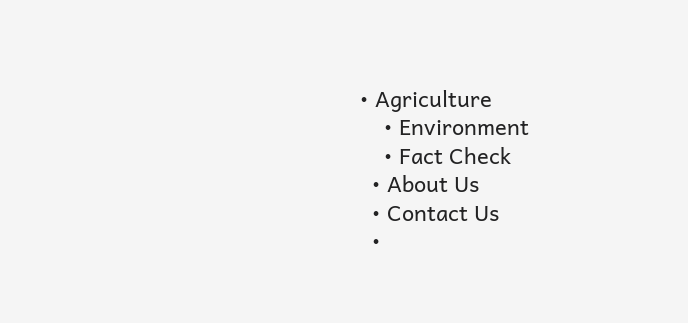• Agriculture
    • Environment
    • Fact Check
  • About Us
  • Contact Us
  •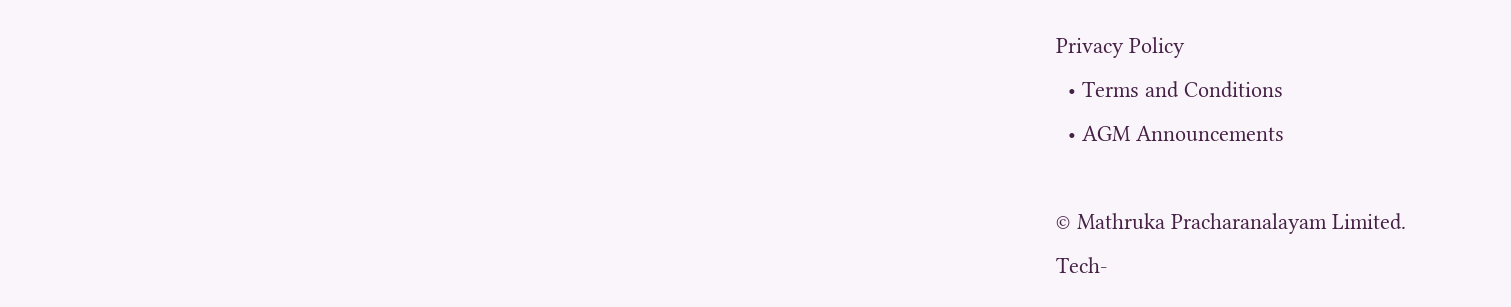Privacy Policy
  • Terms and Conditions
  • AGM Announcements

© Mathruka Pracharanalayam Limited.
Tech-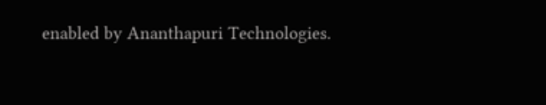enabled by Ananthapuri Technologies.